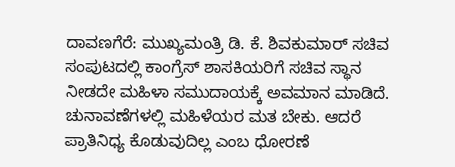ದಾವಣಗೆರೆ: ಮುಖ್ಯಮಂತ್ರಿ ಡಿ. ಕೆ. ಶಿವಕುಮಾರ್ ಸಚಿವ ಸಂಪುಟದಲ್ಲಿ ಕಾಂಗ್ರೆಸ್ ಶಾಸಕಿಯರಿಗೆ ಸಚಿವ ಸ್ಥಾನ ನೀಡದೇ ಮಹಿಳಾ ಸಮುದಾಯಕ್ಕೆ ಅವಮಾನ ಮಾಡಿದೆ. ಚುನಾವಣೆಗಳಲ್ಲಿ ಮಹಿಳೆಯರ ಮತ ಬೇಕು. ಆದರೆ ಪ್ರಾತಿನಿಧ್ಯ ಕೊಡುವುದಿಲ್ಲ ಎಂಬ ಧೋರಣೆ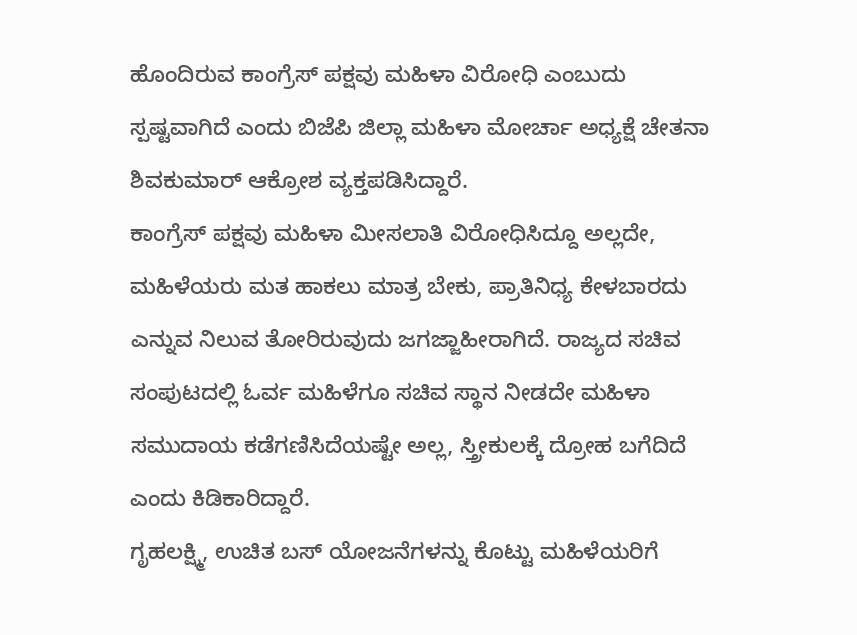ಹೊಂದಿರುವ ಕಾಂಗ್ರೆಸ್ ಪಕ್ಷವು ಮಹಿಳಾ ವಿರೋಧಿ ಎಂಬುದು ಸ್ಪಷ್ಟವಾಗಿದೆ ಎಂದು ಬಿಜೆಪಿ ಜಿಲ್ಲಾ ಮಹಿಳಾ ಮೋರ್ಚಾ ಅಧ್ಯಕ್ಷೆ ಚೇತನಾ ಶಿವಕುಮಾರ್ ಆಕ್ರೋಶ ವ್ಯಕ್ತಪಡಿಸಿದ್ದಾರೆ.
ಕಾಂಗ್ರೆಸ್ ಪಕ್ಷವು ಮಹಿಳಾ ಮೀಸಲಾತಿ ವಿರೋಧಿಸಿದ್ದೂ ಅಲ್ಲದೇ, ಮಹಿಳೆಯರು ಮತ ಹಾಕಲು ಮಾತ್ರ ಬೇಕು, ಪ್ರಾತಿನಿಧ್ಯ ಕೇಳಬಾರದು ಎನ್ನುವ ನಿಲುವ ತೋರಿರುವುದು ಜಗಜ್ಜಾಹೀರಾಗಿದೆ. ರಾಜ್ಯದ ಸಚಿವ ಸಂಪುಟದಲ್ಲಿ ಓರ್ವ ಮಹಿಳೆಗೂ ಸಚಿವ ಸ್ಥಾನ ನೀಡದೇ ಮಹಿಳಾ ಸಮುದಾಯ ಕಡೆಗಣಿಸಿದೆಯಷ್ಟೇ ಅಲ್ಲ, ಸ್ತ್ರೀಕುಲಕ್ಕೆ ದ್ರೋಹ ಬಗೆದಿದೆ ಎಂದು ಕಿಡಿಕಾರಿದ್ದಾರೆ.
ಗೃಹಲಕ್ಷ್ಮಿ, ಉಚಿತ ಬಸ್ ಯೋಜನೆಗಳನ್ನು ಕೊಟ್ಟು ಮಹಿಳೆಯರಿಗೆ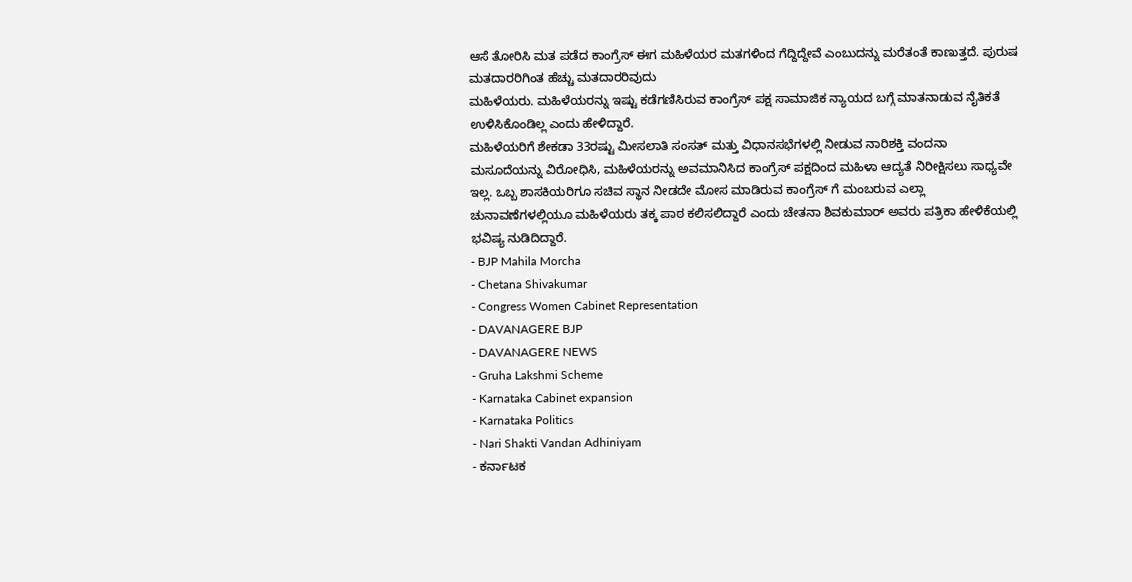ಆಸೆ ತೋರಿಸಿ ಮತ ಪಡೆದ ಕಾಂಗ್ರೆಸ್ ಈಗ ಮಹಿಳೆಯರ ಮತಗಳಿಂದ ಗೆದ್ದಿದ್ದೇವೆ ಎಂಬುದನ್ನು ಮರೆತಂತೆ ಕಾಣುತ್ತದೆ. ಪುರುಷ ಮತದಾರರಿಗಿಂತ ಹೆಚ್ಚು ಮತದಾರರಿವುದು
ಮಹಿಳೆಯರು. ಮಹಿಳೆಯರನ್ನು ಇಷ್ಟು ಕಡೆಗಣಿಸಿರುವ ಕಾಂಗ್ರೆಸ್ ಪಕ್ಷ ಸಾಮಾಜಿಕ ನ್ಯಾಯದ ಬಗ್ಗೆ ಮಾತನಾಡುವ ನೈತಿಕತೆ ಉಳಿಸಿಕೊಂಡಿಲ್ಲ ಎಂದು ಹೇಳಿದ್ದಾರೆ.
ಮಹಿಳೆಯರಿಗೆ ಶೇಕಡಾ 33ರಷ್ಟು ಮೀಸಲಾತಿ ಸಂಸತ್ ಮತ್ತು ವಿಧಾನಸಭೆಗಳಲ್ಲಿ ನೀಡುವ ನಾರಿಶಕ್ತಿ ವಂದನಾ ಮಸೂದೆಯನ್ನು ವಿರೋಧಿಸಿ, ಮಹಿಳೆಯರನ್ನು ಅವಮಾನಿಸಿದ ಕಾಂಗ್ರೆಸ್ ಪಕ್ಷದಿಂದ ಮಹಿಳಾ ಆದ್ಯತೆ ನಿರೀಕ್ಷಿಸಲು ಸಾಧ್ಯವೇ ಇಲ್ಲ. ಒಬ್ಬ ಶಾಸಕಿಯರಿಗೂ ಸಚಿವ ಸ್ಥಾನ ನೀಡದೇ ಮೋಸ ಮಾಡಿರುವ ಕಾಂಗ್ರೆಸ್ ಗೆ ಮಂಬರುವ ಎಲ್ಲಾ ಚುನಾವಣೆಗಳಲ್ಲಿಯೂ ಮಹಿಳೆಯರು ತಕ್ಕ ಪಾಠ ಕಲಿಸಲಿದ್ದಾರೆ ಎಂದು ಚೇತನಾ ಶಿವಕುಮಾರ್ ಅವರು ಪತ್ರಿಕಾ ಹೇಳಿಕೆಯಲ್ಲಿ ಭವಿಷ್ಯ ನುಡಿದಿದ್ದಾರೆ.
- BJP Mahila Morcha
- Chetana Shivakumar
- Congress Women Cabinet Representation
- DAVANAGERE BJP
- DAVANAGERE NEWS
- Gruha Lakshmi Scheme
- Karnataka Cabinet expansion
- Karnataka Politics
- Nari Shakti Vandan Adhiniyam
- ಕರ್ನಾಟಕ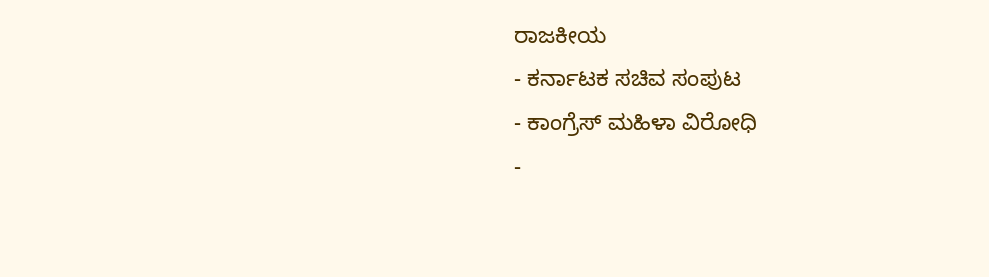ರಾಜಕೀಯ
- ಕರ್ನಾಟಕ ಸಚಿವ ಸಂಪುಟ
- ಕಾಂಗ್ರೆಸ್ ಮಹಿಳಾ ವಿರೋಧಿ
-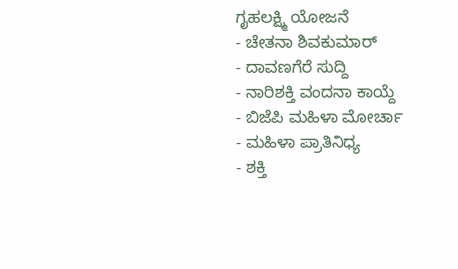ಗೃಹಲಕ್ಷ್ಮಿ ಯೋಜನೆ
- ಚೇತನಾ ಶಿವಕುಮಾರ್
- ದಾವಣಗೆರೆ ಸುದ್ದಿ
- ನಾರಿಶಕ್ತಿ ವಂದನಾ ಕಾಯ್ದೆ
- ಬಿಜೆಪಿ ಮಹಿಳಾ ಮೋರ್ಚಾ
- ಮಹಿಳಾ ಪ್ರಾತಿನಿಧ್ಯ
- ಶಕ್ತಿ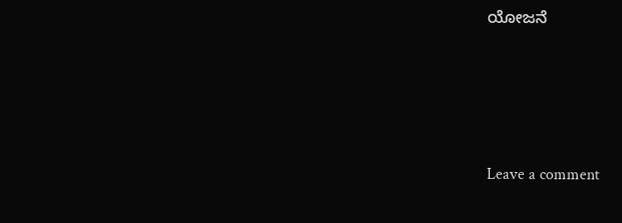ಯೋಜನೆ






Leave a comment